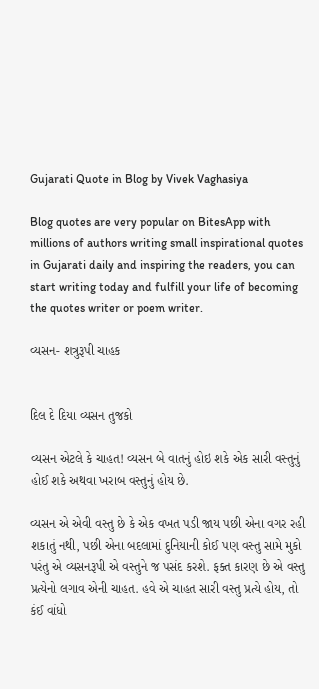Gujarati Quote in Blog by Vivek Vaghasiya

Blog quotes are very popular on BitesApp with millions of authors writing small inspirational quotes in Gujarati daily and inspiring the readers, you can start writing today and fulfill your life of becoming the quotes writer or poem writer.

વ્યસન- શત્રુરૂપી ચાહક


દિલ દે દિયા વ્યસન તુજકો

વ્યસન એટલે કે ચાહત! વ્યસન બે વાતનું હોઇ શકે એક સારી વસ્તુનું હોઈ શકે અથવા ખરાબ વસ્તુનું હોય છે.

વ્યસન એ એવી વસ્તુ છે કે એક વખત પડી જાય પછી એના વગર રહી શકાતું નથી, પછી એના બદલામાં દુનિયાની કોઈ પણ વસ્તુ સામે મુકો પરંતુ એ વ્યસનરૂપી એ વસ્તુને જ પસંદ કરશે. ફક્ત કારણ છે એ વસ્તુ પ્રત્યેનો લગાવ એની ચાહત. હવે એ ચાહત સારી વસ્તુ પ્રત્યે હોય, તો કંઈ વાંધો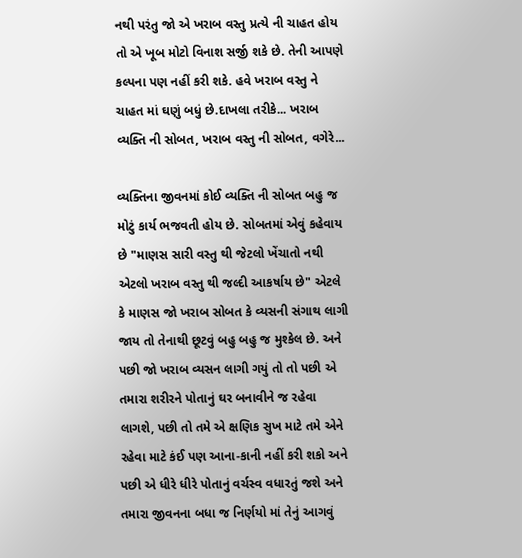નથી પરંતુ જો એ ખરાબ વસ્તુ પ્રત્યે ની ચાહત હોય તો એ ખૂબ મોટો વિનાશ સર્જી શકે છે. તેની આપણે કલ્પના પણ નહીં કરી શકે. હવે ખરાબ વસ્તુ ને ચાહત માં ઘણું બધું છે.દાખલા તરીકે... ખરાબ વ્યક્તિ ની સોબત, ખરાબ વસ્તુ ની સોબત, વગેરે...

વ્યક્તિના જીવનમાં કોઈ વ્યક્તિ ની સોબત બહુ જ મોટું કાર્ય ભજવતી હોય છે. સોબતમાં એવું કહેવાય છે "માણસ સારી વસ્તુ થી જેટલો ખેંચાતો નથી એટલો ખરાબ વસ્તુ થી જલ્દી આકર્ષાય છે" એટલે કે માણસ જો ખરાબ સોબત કે વ્યસની સંગાથ લાગી જાય તો તેનાથી છૂટવું બહુ બહુ જ મુશ્કેલ છે. અને પછી જો ખરાબ વ્યસન લાગી ગયું તો તો પછી એ તમારા શરીરને પોતાનું ઘર બનાવીને જ રહેવા લાગશે, પછી તો તમે એ ક્ષણિક સુખ માટે તમે એને રહેવા માટે કંઈ પણ આના-કાની નહીં કરી શકો અને પછી એ ધીરે ધીરે પોતાનું વર્ચસ્વ વધારતું જશે અને તમારા જીવનના બધા જ નિર્ણયો માં તેનું આગવું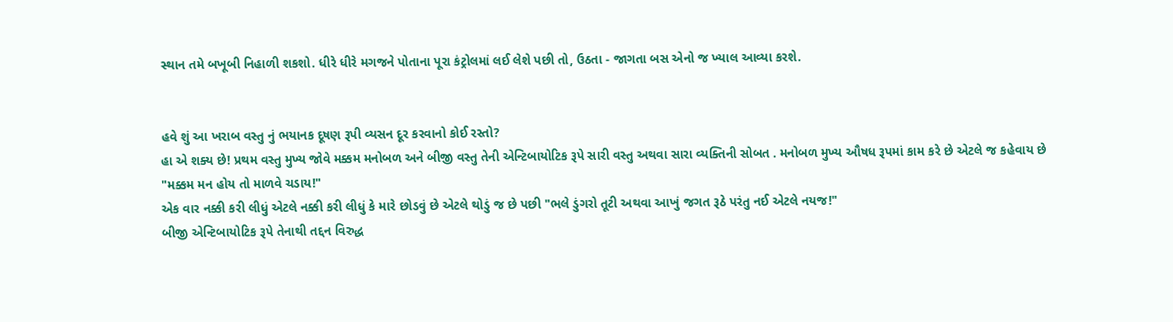સ્થાન તમે બખૂબી નિહાળી શકશો. ધીરે ધીરે મગજને પોતાના પૂરા કંટ્રોલમાં લઈ લેશે પછી તો, ઉઠતા - જાગતા બસ એનો જ ખ્યાલ આવ્યા કરશે.


હવે શું આ ખરાબ વસ્તુ નું ભયાનક દૂષણ રૂપી વ્યસન દૂર કરવાનો કોઈ રસ્તો?
હા એ શક્ય છે! પ્રથમ વસ્તુ મુખ્ય જોવે મક્કમ મનોબળ અને બીજી વસ્તુ તેની એન્ટિબાયોટિક રૂપે સારી વસ્તુ અથવા સારા વ્યક્તિની સોબત . મનોબળ મુખ્ય ઔષધ રૂપમાં કામ કરે છે એટલે જ કહેવાય છે
"મક્કમ મન હોય તો માળવે ચડાય!"
એક વાર નક્કી કરી લીધું એટલે નક્કી કરી લીધું કે મારે છોડવું છે એટલે થોડું જ છે પછી "ભલે ડુંગરો તૂટી અથવા આખું જગત રૂઠે પરંતુ નઈ એટલે નયજ!"
બીજી એન્ટિબાયોટિક રૂપે તેનાથી તદ્દન વિરુદ્ધ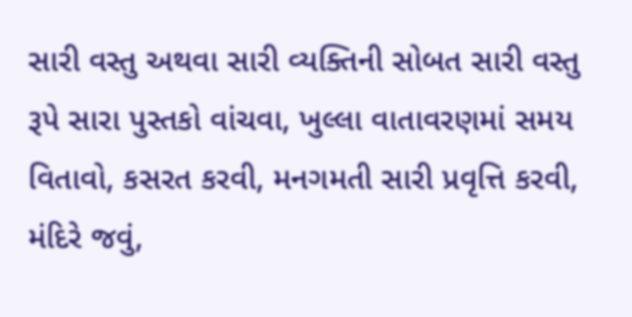સારી વસ્તુ અથવા સારી વ્યક્તિની સોબત સારી વસ્તુ રૂપે સારા પુસ્તકો વાંચવા, ખુલ્લા વાતાવરણમાં સમય વિતાવો, કસરત કરવી, મનગમતી સારી પ્રવૃત્તિ કરવી, મંદિરે જવું,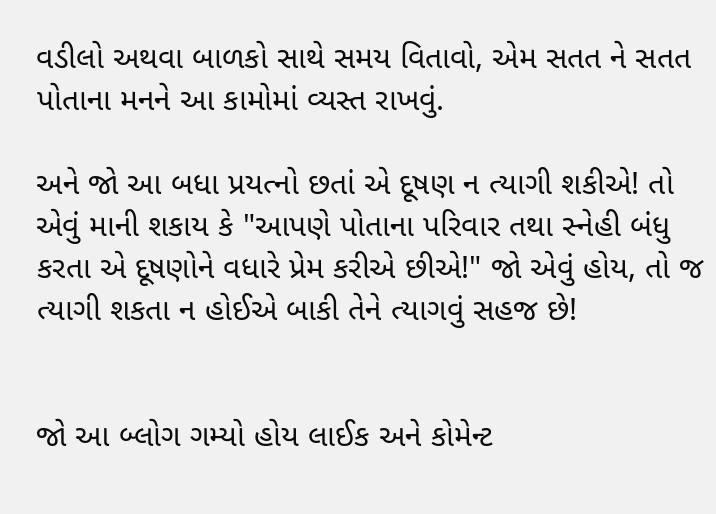વડીલો અથવા બાળકો સાથે સમય વિતાવો, એમ સતત ને સતત પોતાના મનને આ કામોમાં વ્યસ્ત રાખવું.

અને જો આ બધા પ્રયત્નો છતાં એ દૂષણ ન ત્યાગી શકીએ! તો એવું માની શકાય કે "આપણે પોતાના પરિવાર તથા સ્નેહી બંધુ કરતા એ દૂષણોને વધારે પ્રેમ કરીએ છીએ!" જો એવું હોય, તો જ ત્યાગી શકતા ન હોઈએ બાકી તેને ત્યાગવું સહજ છે!


જો આ બ્લોગ ગમ્યો હોય લાઈક અને કોમેન્ટ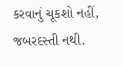કરવાનું ચૂકશો નહીં, જબરદસ્તી નથી.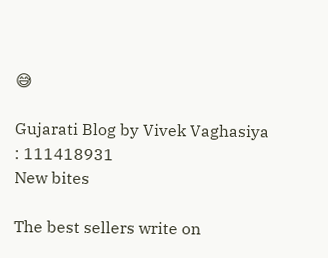😅

Gujarati Blog by Vivek Vaghasiya : 111418931
New bites

The best sellers write on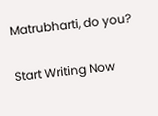Matrubharti, do you?

Start Writing Now